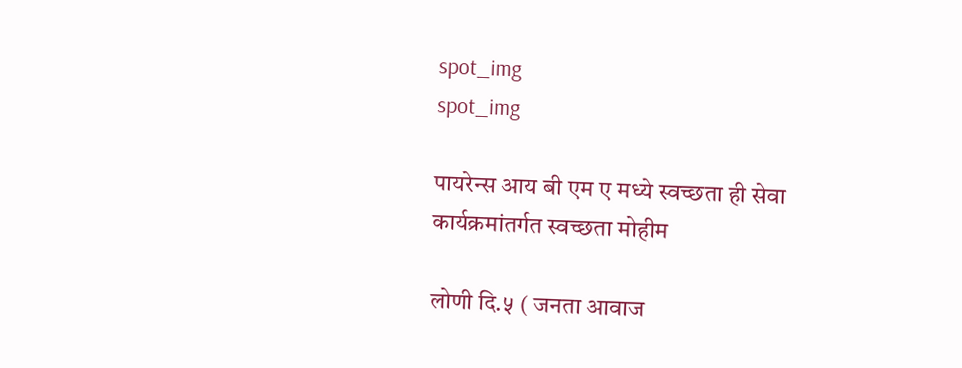spot_img
spot_img

पायरेन्स आय बी एम ए मध्ये स्वच्छता ही सेवा कार्यक्रमांतर्गत स्वच्छता मोहीम

लोणी दि.५ ( जनता आवाज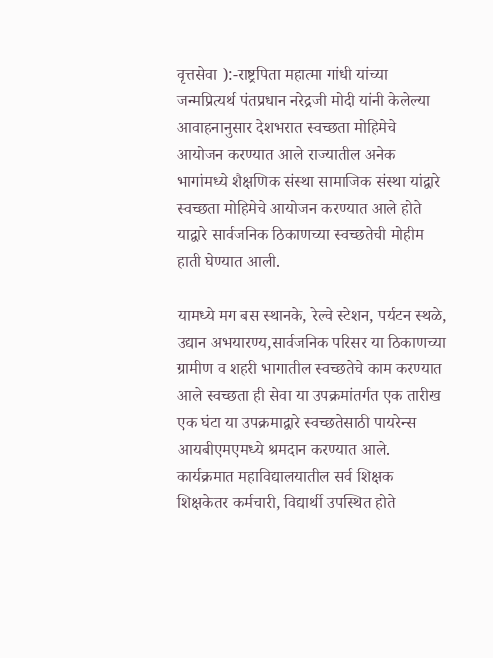वृत्तसेवा ):-राष्ट्रपिता महात्मा गांधी यांच्या जन्मप्रित्यर्थ पंतप्रधान नरेद्रजी मोदी यांनी केलेल्या आवाहनानुसार देशभरात स्वच्छता मोहिमेचे आयोजन करण्यात आले राज्यातील अनेक भागांमध्ये शैक्षणिक संस्था सामाजिक संस्था यांद्वारे स्वच्छता मोहिमेचे आयोजन करण्यात आले होते याद्वारे सार्वजनिक ठिकाणच्या स्वच्छतेची मोहीम हाती घेण्यात आली.

यामध्ये मग बस स्थानके, रेल्वे स्टेशन, पर्यटन स्थळे, उद्यान अभयारण्य,सार्वजनिक परिसर या ठिकाणच्या ग्रामीण व शहरी भागातील स्वच्छतेचे काम करण्यात आले स्वच्छता ही सेवा या उपक्रमांतर्गत एक तारीख एक घंटा या उपक्रमाद्वारे स्वच्छतेसाठी पायरेन्स आयबीएमएमध्ये श्रमदान करण्यात आले. कार्यक्रमात महाविद्यालयातील सर्व शिक्षक शिक्षकेतर कर्मचारी, विद्यार्थी उपस्थित होते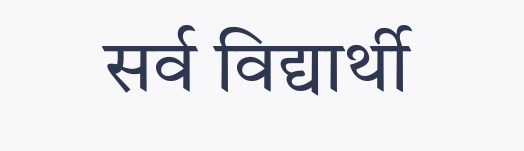सर्व विद्यार्थी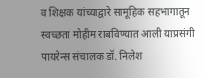व शिक्षक यांच्याद्वारे सामूहिक सहभागातून स्वच्छता मोहीम राबविण्यात आली याप्रसंगी पायरेन्स संचालक डॉ. निलेश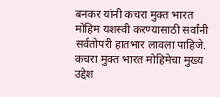बनकर यांनी कचरा मुक्त भारत मोहिम यशस्वी करण्यासाठी सर्वांनी सर्वतोपरी हातभार लावला पाहिजे. कचरा मुक्त भारत मोहिमेचा मुख्य उद्देश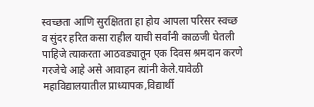स्वच्छता आणि सुरक्षितता हा होय आपला परिसर स्वच्छ व सुंदर हरित कसा राहील याची सर्वांनी काळजी घेतली पाहिजे त्याकरता आठवड्यातून एक दिवस श्रमदान करणे गरजेचे आहे असे आवाहन त्यांनी केले.यावेळी महाविद्यालयातील प्राध्यापक,विद्यार्थी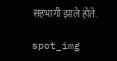सहभागी झाले होते.

spot_img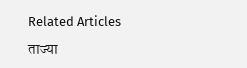Related Articles

ताज्या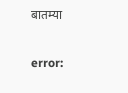बातम्या

error: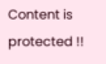Content is protected !!